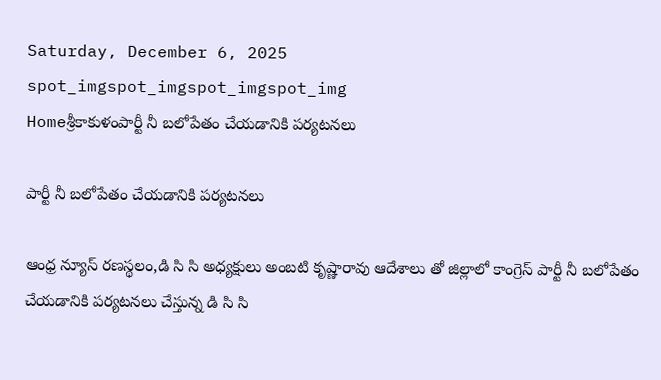Saturday, December 6, 2025
spot_imgspot_imgspot_imgspot_img
Homeశ్రీకాకుళంపార్టీ నీ బలోపేతం చేయడానికి పర్యటనలు

పార్టీ నీ బలోపేతం చేయడానికి పర్యటనలు

ఆంధ్ర న్యూస్ రణస్థలం,డి సి సి అధ్యక్షులు అంబటి కృష్ణారావు ఆదేశాలు తో జిల్లాలో కాంగ్రెస్ పార్టీ నీ బలోపేతం చేయడానికి పర్యటనలు చేస్తున్న డి సి సి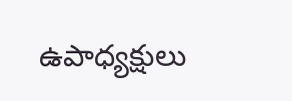ఉపాధ్యక్షులు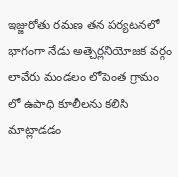ఇజ్జురోతు రమణ తన పర్యటనలో భాగంగా నేడు అత్చెర్లనియోజక వర్గం లావేరు మండలం లోపెంత గ్రామం లో ఉపాధి కూలీలను కలిసి మాట్లాడడం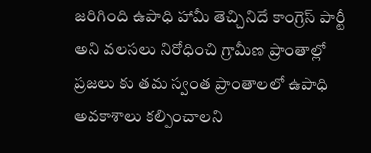జరిగింది ఉపాధి హామీ తెచ్చినిదే కాంగ్రెస్ పార్టీ అని వలసలు నిరోధించి గ్రామీణ ప్రాంతాల్లో ప్రజలు కు తమ స్వంత ప్రాంతాలలో ఉపాధి అవకాశాలు కల్పించాలని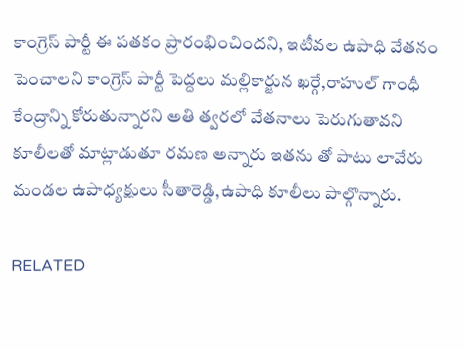కాంగ్రెస్ పార్టీ ఈ పతకం ప్రారంభించిందని, ఇటీవల ఉపాధి వేతనం పెంచాలని కాంగ్రెస్ పార్టీ పెద్దలు మల్లికార్జున ఖర్గే,రాహుల్ గాంధీ కేంద్రాన్ని కోరుతున్నారని అతి త్వరలో వేతనాలు పెరుగుతావని కూలీలతో మాట్లాడుతూ రమణ అన్నారు ఇతను తో పాటు లావేరు మండల ఉపాధ్యక్షులు సీతారెడ్డి,ఉపాధి కూలీలు పాల్గొన్నారు.

RELATED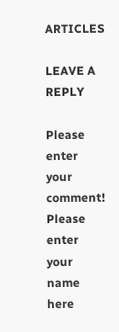ARTICLES

LEAVE A REPLY

Please enter your comment!
Please enter your name here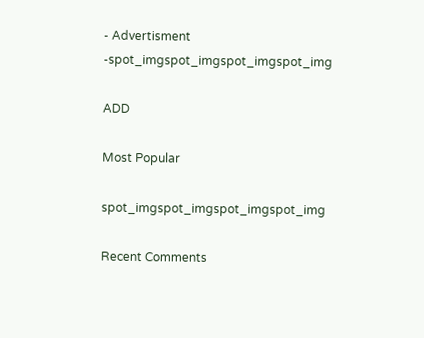- Advertisment -spot_imgspot_imgspot_imgspot_img

ADD

Most Popular

spot_imgspot_imgspot_imgspot_img

Recent Comments